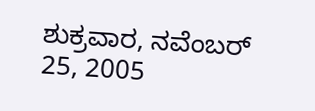ಶುಕ್ರವಾರ, ನವೆಂಬರ್ 25, 2005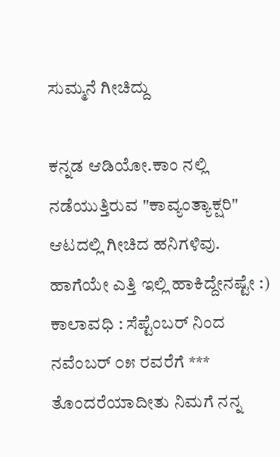ಸುಮ್ಮನೆ ಗೀಚಿದ್ದು

ಕನ್ನಡ ಆಡಿಯೋ.ಕಾಂ ನಲ್ಲಿ ನಡೆಯುತ್ತಿರುವ "ಕಾವ್ಯಂತ್ಯಾಕ್ಷರಿ" ಆಟದಲ್ಲಿ ಗೀಚಿದ ಹನಿಗಳಿವು. ಹಾಗೆಯೇ ಎತ್ತಿ ಇಲ್ಲಿ ಹಾಕಿದ್ದೇನಷ್ಟೇ :) ಕಾಲಾವಧಿ : ಸೆಪ್ಟೆಂಬರ್ ನಿಂದ ನವೆಂಬರ್ ೦೫ ರವರೆಗೆ *** ತೊಂದರೆಯಾದೀತು ನಿಮಗೆ ನನ್ನ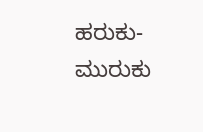ಹರುಕು-ಮುರುಕು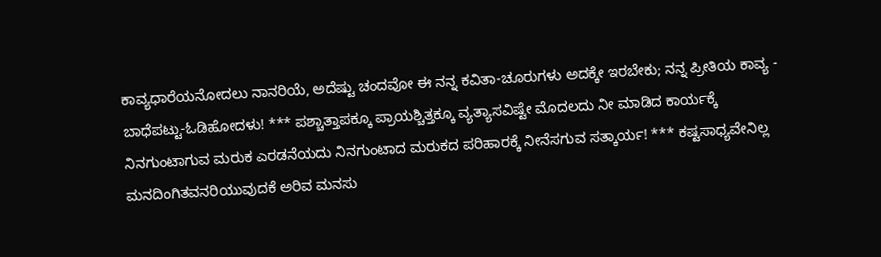ಕಾವ್ಯಧಾರೆಯನೋದಲು ನಾನರಿಯೆ, ಅದೆಷ್ಟು ಚಂದವೋ ಈ ನನ್ನ ಕವಿತಾ-ಚೂರುಗಳು ಅದಕ್ಕೇ ಇರಬೇಕು; ನನ್ನ ಪ್ರೀತಿಯ ಕಾವ್ಯ - ಬಾಧೆಪಟ್ಟು-ಓಡಿಹೋದಳು! *** ಪಶ್ಚಾತ್ತಾಪಕ್ಕೂ ಪ್ರಾಯಶ್ಚಿತ್ತಕ್ಕೂ ವ್ಯತ್ಯಾಸವಿಷ್ಟೇ ಮೊದಲದು ನೀ ಮಾಡಿದ ಕಾರ್ಯಕ್ಕೆ ನಿನಗುಂಟಾಗುವ ಮರುಕ ಎರಡನೆಯದು ನಿನಗುಂಟಾದ ಮರುಕದ ಪರಿಹಾರಕ್ಕೆ ನೀನೆಸಗುವ ಸತ್ಕಾರ್ಯ! *** ಕಷ್ಟಸಾಧ್ಯವೇನಿಲ್ಲ ಮನದಿಂಗಿತವನರಿಯುವುದಕೆ ಅರಿವ ಮನಸು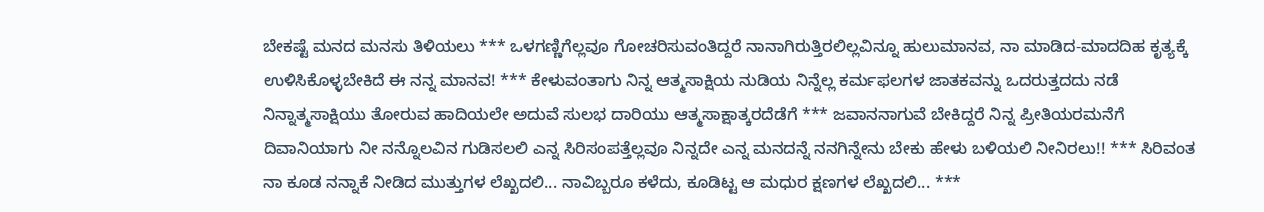ಬೇಕಷ್ಟೆ ಮನದ ಮನಸು ತಿಳಿಯಲು *** ಒಳಗಣ್ಣಿಗೆಲ್ಲವೂ ಗೋಚರಿಸುವಂತಿದ್ದರೆ ನಾನಾಗಿರುತ್ತಿರಲಿಲ್ಲವಿನ್ನೂ ಹುಲುಮಾನವ, ನಾ ಮಾಡಿದ-ಮಾದದಿಹ ಕೃತ್ಯಕ್ಕೆ ಉಳಿಸಿಕೊಳ್ಳಬೇಕಿದೆ ಈ ನನ್ನ ಮಾನವ! *** ಕೇಳುವಂತಾಗು ನಿನ್ನ ಆತ್ಮಸಾಕ್ಷಿಯ ನುಡಿಯ ನಿನ್ನೆಲ್ಲ ಕರ್ಮಫಲಗಳ ಜಾತಕವನ್ನು ಒದರುತ್ತದದು ನಡೆ ನಿನ್ನಾತ್ಮಸಾಕ್ಷಿಯು ತೋರುವ ಹಾದಿಯಲೇ ಅದುವೆ ಸುಲಭ ದಾರಿಯು ಆತ್ಮಸಾಕ್ಷಾತ್ಕರದೆಡೆಗೆ *** ಜವಾನನಾಗುವೆ ಬೇಕಿದ್ದರೆ ನಿನ್ನ ಪ್ರೀತಿಯರಮನೆಗೆ ದಿವಾನಿಯಾಗು ನೀ ನನ್ನೊಲವಿನ ಗುಡಿಸಲಲಿ ಎನ್ನ ಸಿರಿಸಂಪತ್ತೆಲ್ಲವೂ ನಿನ್ನದೇ ಎನ್ನ ಮನದನ್ನೆ ನನಗಿನ್ನೇನು ಬೇಕು ಹೇಳು ಬಳಿಯಲಿ ನೀನಿರಲು!! *** ಸಿರಿವಂತ ನಾ ಕೂಡ ನನ್ನಾಕೆ ನೀಡಿದ ಮುತ್ತುಗಳ ಲೆಖ್ಖದಲಿ... ನಾವಿಬ್ಬರೂ ಕಳೆದು, ಕೂಡಿಟ್ಟ ಆ ಮಧುರ ಕ್ಷಣಗಳ ಲೆಖ್ಖದಲಿ... ***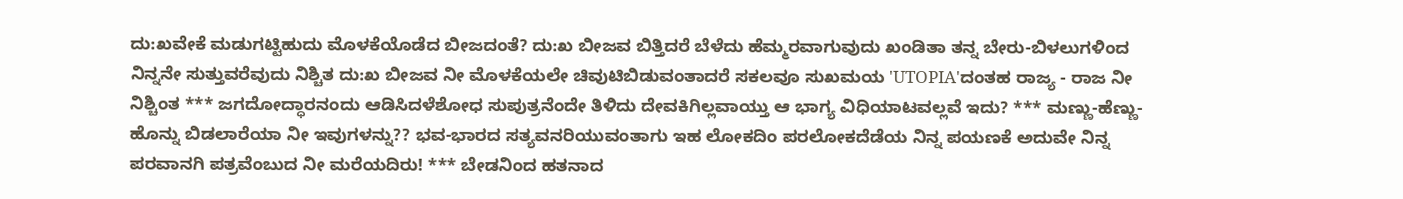ದು:ಖವೇಕೆ ಮಡುಗಟ್ಟಿಹುದು ಮೊಳಕೆಯೊಡೆದ ಬೀಜದಂತೆ? ದು:ಖ ಬೀಜವ ಬಿತ್ತಿದರೆ ಬೆಳೆದು ಹೆಮ್ಮರವಾಗುವುದು ಖಂಡಿತಾ ತನ್ನ ಬೇರು-ಬಿಳಲುಗಳಿಂದ ನಿನ್ನನೇ ಸುತ್ತುವರೆವುದು ನಿಶ್ಚಿತ ದು:ಖ ಬೀಜವ ನೀ ಮೊಳಕೆಯಲೇ ಚಿವುಟಿಬಿಡುವಂತಾದರೆ ಸಕಲವೂ ಸುಖಮಯ 'UTOPIA'ದಂತಹ ರಾಜ್ಯ - ರಾಜ ನೀ ನಿಶ್ಚಿಂತ *** ಜಗದೋದ್ಧಾರನಂದು ಆಡಿಸಿದಳೆಶೋಧ ಸುಪುತ್ರನೆಂದೇ ತಿಳಿದು ದೇವಕಿಗಿಲ್ಲವಾಯ್ತು ಆ ಭಾಗ್ಯ ವಿಧಿಯಾಟವಲ್ಲವೆ ಇದು? *** ಮಣ್ಣು-ಹೆಣ್ಣು-ಹೊನ್ನು ಬಿಡಲಾರೆಯಾ ನೀ ಇವುಗಳನ್ನು?? ಭವ-ಭಾರದ ಸತ್ಯವನರಿಯುವಂತಾಗು ಇಹ ಲೋಕದಿಂ ಪರಲೋಕದೆಡೆಯ ನಿನ್ನ ಪಯಣಕೆ ಅದುವೇ ನಿನ್ನ ಪರವಾನಗಿ ಪತ್ರವೆಂಬುದ ನೀ ಮರೆಯದಿರು! *** ಬೇಡನಿಂದ ಹತನಾದ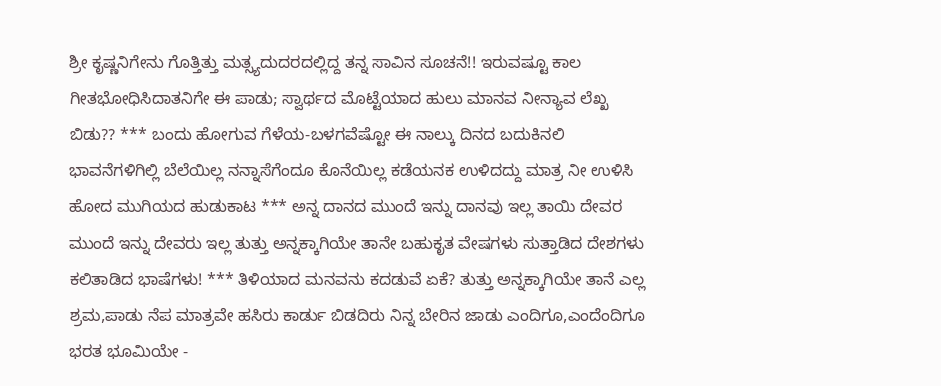ಶ್ರೀ ಕೃಷ್ಣನಿಗೇನು ಗೊತ್ತಿತ್ತು ಮತ್ಸ್ಯದುದರದಲ್ಲಿದ್ದ ತನ್ನ ಸಾವಿನ ಸೂಚನೆ!! ಇರುವಷ್ಟೂ ಕಾಲ ಗೀತಭೋಧಿಸಿದಾತನಿಗೇ ಈ ಪಾಡು; ಸ್ವಾರ್ಥದ ಮೊಟ್ಟೆಯಾದ ಹುಲು ಮಾನವ ನೀನ್ಯಾವ ಲೆಖ್ಖ ಬಿಡು?? *** ಬಂದು ಹೋಗುವ ಗೆಳೆಯ-ಬಳಗವೆಷ್ಟೋ ಈ ನಾಲ್ಕು ದಿನದ ಬದುಕಿನಲಿ ಭಾವನೆಗಳಿಗಿಲ್ಲಿ ಬೆಲೆಯಿಲ್ಲ ನನ್ನಾಸೆಗೆಂದೂ ಕೊನೆಯಿಲ್ಲ ಕಡೆಯನಕ ಉಳಿದದ್ದು ಮಾತ್ರ ನೀ ಉಳಿಸಿ ಹೋದ ಮುಗಿಯದ ಹುಡುಕಾಟ *** ಅನ್ನ ದಾನದ ಮುಂದೆ ಇನ್ನು ದಾನವು ಇಲ್ಲ ತಾಯಿ ದೇವರ ಮುಂದೆ ಇನ್ನು ದೇವರು ಇಲ್ಲ ತುತ್ತು ಅನ್ನಕ್ಕಾಗಿಯೇ ತಾನೇ ಬಹುಕೃತ ವೇಷಗಳು ಸುತ್ತಾಡಿದ ದೇಶಗಳು ಕಲಿತಾಡಿದ ಭಾಷೆಗಳು! *** ತಿಳಿಯಾದ ಮನವನು ಕದಡುವೆ ಏಕೆ? ತುತ್ತು ಅನ್ನಕ್ಕಾಗಿಯೇ ತಾನೆ ಎಲ್ಲ ಶ್ರಮ,ಪಾಡು ನೆಪ ಮಾತ್ರವೇ ಹಸಿರು ಕಾರ್ಡು ಬಿಡದಿರು ನಿನ್ನ ಬೇರಿನ ಜಾಡು ಎಂದಿಗೂ,ಎಂದೆಂದಿಗೂ ಭರತ ಭೂಮಿಯೇ -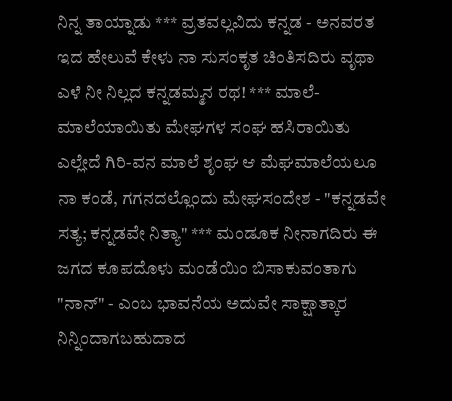ನಿನ್ನ ತಾಯ್ನಾಡು *** ವ್ರತವಲ್ಲವಿದು ಕನ್ನಡ - ಅನವರತ ಇದ ಹೇಲುವೆ ಕೇಳು ನಾ ಸುಸಂಕೃತ ಚಿಂತಿಸದಿರು ವೃಥಾ ಎಳೆ ನೀ ನಿಲ್ಲದ ಕನ್ನಡಮ್ಮನ ರಥ! *** ಮಾಲೆ-ಮಾಲೆಯಾಯಿತು ಮೇಘಗಳ ಸಂಘ ಹಸಿರಾಯಿತು ಎಲ್ಲೇದೆ ಗಿರಿ-ವನ ಮಾಲೆ ಶೃಂಘ ಆ ಮೆಘಮಾಲೆಯಲೂ ನಾ ಕಂಡೆ, ಗಗನದಲ್ಲೊಂದು ಮೇಘಸಂದೇಶ - "ಕನ್ನಡವೇ ಸತ್ಯ; ಕನ್ನಡವೇ ನಿತ್ಯಾ" *** ಮಂಡೂಕ ನೀನಾಗದಿರು ಈ ಜಗದ ಕೂಪದೊಳು ಮಂಡೆಯಿಂ ಬಿಸಾಕುವಂತಾಗು "ನಾನ್" - ಎಂಬ ಭಾವನೆಯ ಅದುವೇ ಸಾಕ್ಷಾತ್ಕಾರ ನಿನ್ನಿಂದಾಗಬಹುದಾದ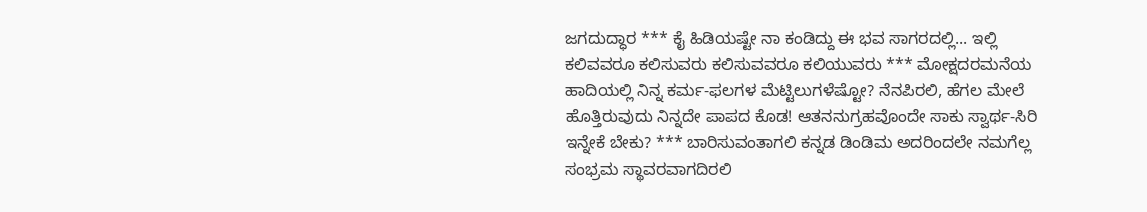ಜಗದುದ್ಧಾರ *** ಕೈ ಹಿಡಿಯಷ್ಟೇ ನಾ ಕಂಡಿದ್ದು ಈ ಭವ ಸಾಗರದಲ್ಲಿ... ಇಲ್ಲಿ ಕಲಿವವರೂ ಕಲಿಸುವರು ಕಲಿಸುವವರೂ ಕಲಿಯುವರು *** ಮೋಕ್ಷದರಮನೆಯ ಹಾದಿಯಲ್ಲಿ ನಿನ್ನ ಕರ್ಮ-ಫಲಗಳ ಮೆಟ್ಟಿಲುಗಳೆಷ್ಟೋ? ನೆನಪಿರಲಿ, ಹೆಗಲ ಮೇಲೆ ಹೊತ್ತಿರುವುದು ನಿನ್ನದೇ ಪಾಪದ ಕೊಡ! ಆತನನುಗ್ರಹವೊಂದೇ ಸಾಕು ಸ್ವಾರ್ಥ-ಸಿರಿ ಇನ್ನೇಕೆ ಬೇಕು? *** ಬಾರಿಸುವಂತಾಗಲಿ ಕನ್ನಡ ಡಿಂಡಿಮ ಅದರಿಂದಲೇ ನಮಗೆಲ್ಲ ಸಂಭ್ರಮ ಸ್ಥಾವರವಾಗದಿರಲಿ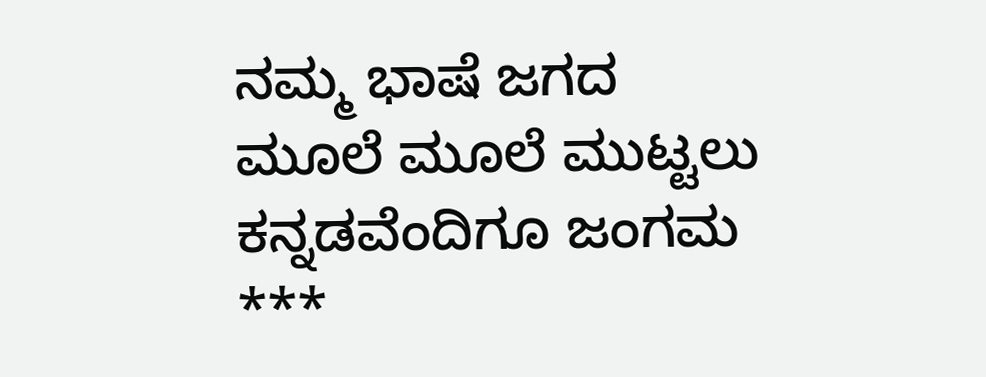ನಮ್ಮ ಭಾಷೆ ಜಗದ ಮೂಲೆ ಮೂಲೆ ಮುಟ್ಟಲು ಕನ್ನಡವೆಂದಿಗೂ ಜಂಗಮ ***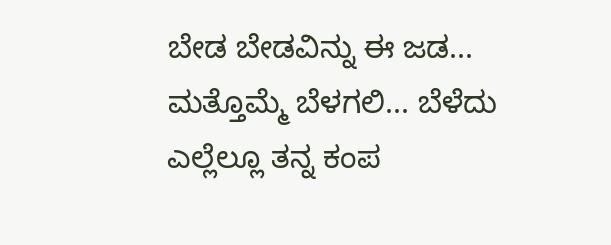ಬೇಡ ಬೇಡವಿನ್ನು ಈ ಜಡ... ಮತ್ತೊಮ್ಮೆ ಬೆಳಗಲಿ... ಬೆಳೆದು ಎಲ್ಲೆಲ್ಲೂ ತನ್ನ ಕಂಪ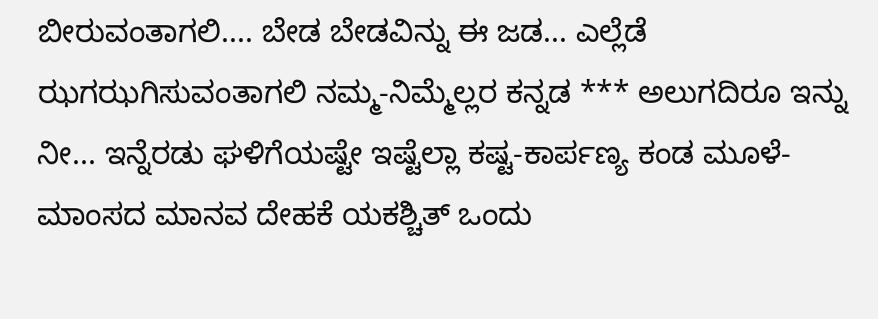ಬೀರುವಂತಾಗಲಿ.... ಬೇಡ ಬೇಡವಿನ್ನು ಈ ಜಡ... ಎಲ್ಲೆಡೆ ಝಗಝಗಿಸುವಂತಾಗಲಿ ನಮ್ಮ-ನಿಮ್ಮೆಲ್ಲರ ಕನ್ನಡ *** ಅಲುಗದಿರೂ ಇನ್ನು ನೀ... ಇನ್ನೆರಡು ಘಳಿಗೆಯಷ್ಟೇ ಇಷ್ಟೆಲ್ಲಾ ಕಷ್ಟ-ಕಾರ್ಪಣ್ಯ ಕಂಡ ಮೂಳೆ-ಮಾಂಸದ ಮಾನವ ದೇಹಕೆ ಯಕಶ್ಚಿತ್ ಒಂದು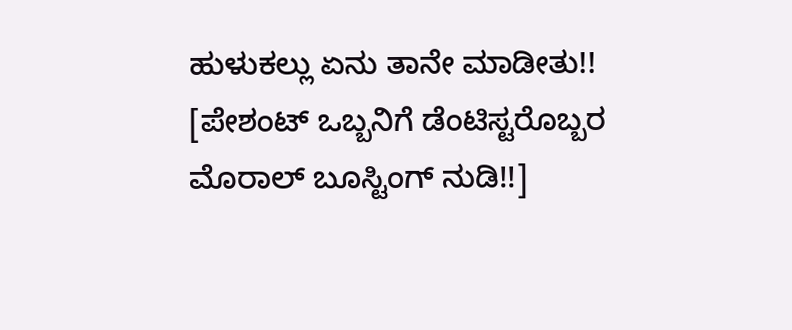ಹುಳುಕಲ್ಲು ಏನು ತಾನೇ ಮಾಡೀತು!! [ಪೇಶಂಟ್ ಒಬ್ಬನಿಗೆ ಡೆಂಟಿಸ್ಟರೊಬ್ಬರ ಮೊರಾಲ್‍ ಬೂಸ್ಟಿಂಗ್‍ ನುಡಿ!!]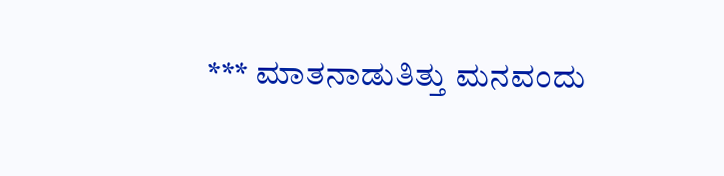*** ಮಾತನಾಡುತಿತ್ತು ಮನವಂದು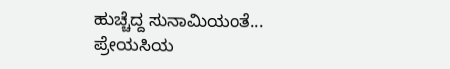ಹುಚ್ಚೆದ್ದ ಸುನಾಮಿಯಂತೆ... ಪ್ರೇಯಸಿಯ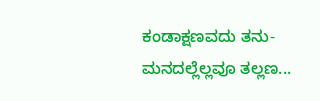ಕಂಡಾಕ್ಷಣವದು ತನು-ಮನದಲ್ಲೆಲ್ಲವೂ ತಲ್ಲಣ...